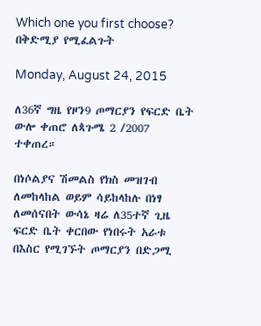Which one you first choose? በቅድሚያ የሚፈልጉት

Monday, August 24, 2015

ለ36ኛ ግዜ የዞን9 ጦማርያን የፍርድ ቤት ውሎ ቀጠሮ ለጳጉሜ 2 /2007 ተቀጠረ።

በነሶልያና ሽመልስ የክስ መዝገብ ለመከላከል ወይም ሳይከላከሉ በነፃ ለመሰናበት ውሳኔ ዛሬ ለ35ተኛ ጊዜ ፍርድ ቤት ቀርበው የነበሩት አራቱ በእስር የሚገኙት ጦማርያን በድጋሚ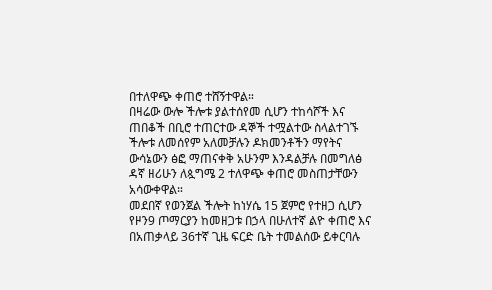በተለዋጭ ቀጠሮ ተሸኝተዋል።
በዛሬው ውሎ ችሎቱ ያልተሰየመ ሲሆን ተከሳሾች እና ጠበቆች በቢሮ ተጠርተው ዳኞች ተሟልተው ስላልተገኙ ችሎቱ ለመሰየም አለመቻሉን ዶክመንቶችን ማየትና ውሳኔውን ፅፎ ማጠናቀቅ አሁንም እንዳልቻሉ በመግለፅ ዳኛ ዘሪሁን ለጷግሜ 2 ተለዋጭ ቀጠሮ መስጠታቸውን አሳውቀዋል።
መደበኛ የወንጀል ችሎት ከነሃሴ 15 ጀምሮ የተዘጋ ሲሆን የዞን9 ጦማርያን ከመዘጋቱ በኃላ በሁለተኛ ልዮ ቀጠሮ እና በአጠቃላይ 36ተኛ ጊዜ ፍርድ ቤት ተመልሰው ይቀርባሉ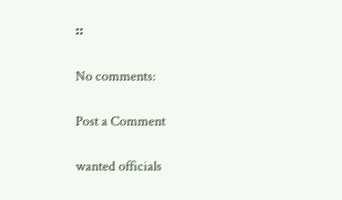።

No comments:

Post a Comment

wanted officials